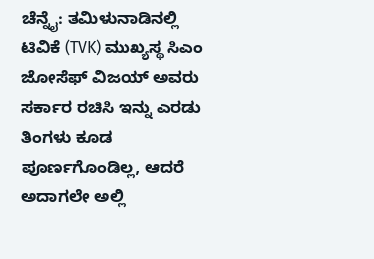ಚೆನ್ನೈ: ತಮಿಳುನಾಡಿನಲ್ಲಿ ಟಿವಿಕೆ (TVK) ಮುಖ್ಯಸ್ಥ ಸಿಎಂ ಜೋಸೆಫ್ ವಿಜಯ್ ಅವರು ಸರ್ಕಾರ ರಚಿಸಿ ಇನ್ನು ಎರಡು ತಿಂಗಳು ಕೂಡ ಪೂರ್ಣಗೊಂಡಿಲ್ಲ, ಆದರೆ ಅದಾಗಲೇ ಅಲ್ಲಿ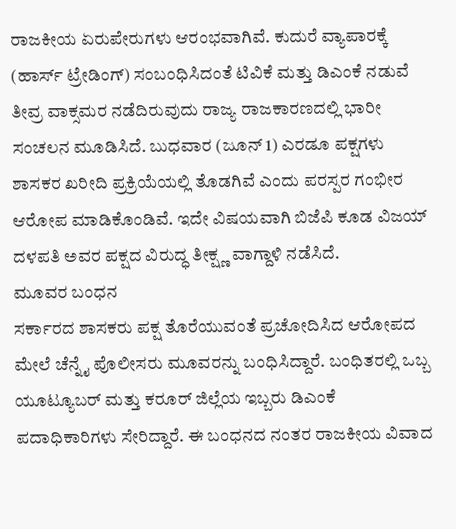ರಾಜಕೀಯ ಏರುಪೇರುಗಳು ಆರಂಭವಾಗಿವೆ. ಕುದುರೆ ವ್ಯಾಪಾರಕ್ಕೆ (ಹಾರ್ಸ್ ಟ್ರೇಡಿಂಗ್) ಸಂಬಂಧಿಸಿದಂತೆ ಟಿವಿಕೆ ಮತ್ತು ಡಿಎಂಕೆ ನಡುವೆ ತೀವ್ರ ವಾಕ್ಸಮರ ನಡೆದಿರುವುದು ರಾಜ್ಯ ರಾಜಕಾರಣದಲ್ಲಿ ಭಾರೀ ಸಂಚಲನ ಮೂಡಿಸಿದೆ. ಬುಧವಾರ (ಜೂನ್ 1) ಎರಡೂ ಪಕ್ಷಗಳು ಶಾಸಕರ ಖರೀದಿ ಪ್ರಕ್ರಿಯೆಯಲ್ಲಿ ತೊಡಗಿವೆ ಎಂದು ಪರಸ್ಪರ ಗಂಭೀರ ಆರೋಪ ಮಾಡಿಕೊಂಡಿವೆ. ಇದೇ ವಿಷಯವಾಗಿ ಬಿಜೆಪಿ ಕೂಡ ವಿಜಯ್ ದಳಪತಿ ಅವರ ಪಕ್ಷದ ವಿರುದ್ಧ ತೀಕ್ಷ್ಣ ವಾಗ್ದಾಳಿ ನಡೆಸಿದೆ.
ಮೂವರ ಬಂಧನ
ಸರ್ಕಾರದ ಶಾಸಕರು ಪಕ್ಷ ತೊರೆಯುವಂತೆ ಪ್ರಚೋದಿಸಿದ ಆರೋಪದ ಮೇಲೆ ಚೆನ್ನೈ ಪೊಲೀಸರು ಮೂವರನ್ನು ಬಂಧಿಸಿದ್ದಾರೆ. ಬಂಧಿತರಲ್ಲಿ ಒಬ್ಬ ಯೂಟ್ಯೂಬರ್ ಮತ್ತು ಕರೂರ್ ಜಿಲ್ಲೆಯ ಇಬ್ಬರು ಡಿಎಂಕೆ ಪದಾಧಿಕಾರಿಗಳು ಸೇರಿದ್ದಾರೆ. ಈ ಬಂಧನದ ನಂತರ ರಾಜಕೀಯ ವಿವಾದ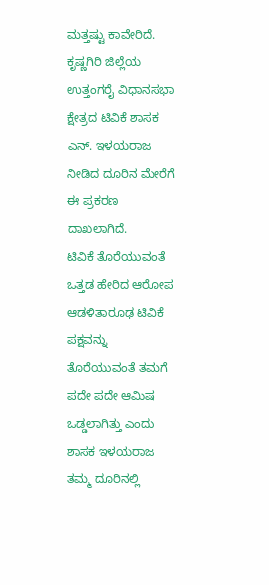ಮತ್ತಷ್ಟು ಕಾವೇರಿದೆ. ಕೃಷ್ಣಗಿರಿ ಜಿಲ್ಲೆಯ ಉತ್ತಂಗರೈ ವಿಧಾನಸಭಾ ಕ್ಷೇತ್ರದ ಟಿವಿಕೆ ಶಾಸಕ ಎನ್. ಇಳಯರಾಜ ನೀಡಿದ ದೂರಿನ ಮೇರೆಗೆ ಈ ಪ್ರಕರಣ ದಾಖಲಾಗಿದೆ.
ಟಿವಿಕೆ ತೊರೆಯುವಂತೆ ಒತ್ತಡ ಹೇರಿದ ಆರೋಪ
ಆಡಳಿತಾರೂಢ ಟಿವಿಕೆ ಪಕ್ಷವನ್ನು ತೊರೆಯುವಂತೆ ತಮಗೆ ಪದೇ ಪದೇ ಆಮಿಷ ಒಡ್ಡಲಾಗಿತ್ತು ಎಂದು ಶಾಸಕ ಇಳಯರಾಜ ತಮ್ಮ ದೂರಿನಲ್ಲಿ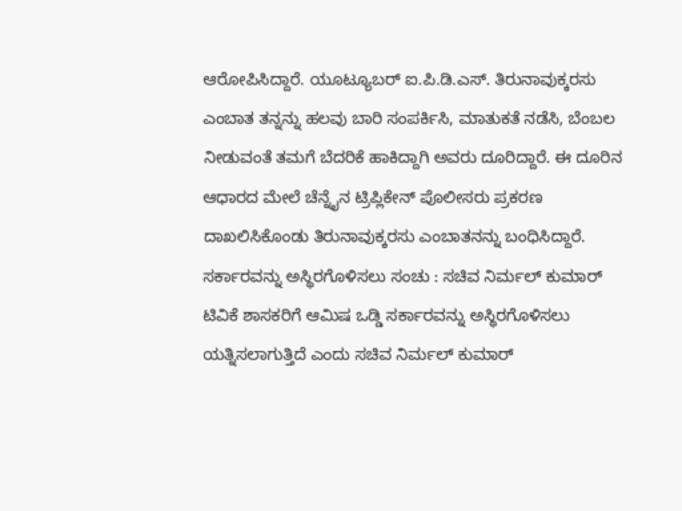ಆರೋಪಿಸಿದ್ದಾರೆ. ಯೂಟ್ಯೂಬರ್ ಐ.ಪಿ.ಡಿ.ಎಸ್. ತಿರುನಾವುಕ್ಕರಸು ಎಂಬಾತ ತನ್ನನ್ನು ಹಲವು ಬಾರಿ ಸಂಪರ್ಕಿಸಿ, ಮಾತುಕತೆ ನಡೆಸಿ, ಬೆಂಬಲ ನೀಡುವಂತೆ ತಮಗೆ ಬೆದರಿಕೆ ಹಾಕಿದ್ದಾಗಿ ಅವರು ದೂರಿದ್ದಾರೆ. ಈ ದೂರಿನ ಆಧಾರದ ಮೇಲೆ ಚೆನ್ನೈನ ಟ್ರಿಪ್ಲಿಕೇನ್ ಪೊಲೀಸರು ಪ್ರಕರಣ ದಾಖಲಿಸಿಕೊಂಡು ತಿರುನಾವುಕ್ಕರಸು ಎಂಬಾತನನ್ನು ಬಂಧಿಸಿದ್ದಾರೆ.
ಸರ್ಕಾರವನ್ನು ಅಸ್ಥಿರಗೊಳಿಸಲು ಸಂಚು : ಸಚಿವ ನಿರ್ಮಲ್ ಕುಮಾರ್
ಟಿವಿಕೆ ಶಾಸಕರಿಗೆ ಆಮಿಷ ಒಡ್ಡಿ ಸರ್ಕಾರವನ್ನು ಅಸ್ಥಿರಗೊಳಿಸಲು ಯತ್ನಿಸಲಾಗುತ್ತಿದೆ ಎಂದು ಸಚಿವ ನಿರ್ಮಲ್ ಕುಮಾರ್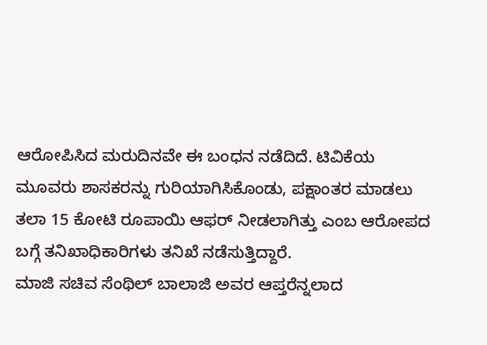ಆರೋಪಿಸಿದ ಮರುದಿನವೇ ಈ ಬಂಧನ ನಡೆದಿದೆ. ಟಿವಿಕೆಯ ಮೂವರು ಶಾಸಕರನ್ನು ಗುರಿಯಾಗಿಸಿಕೊಂಡು, ಪಕ್ಷಾಂತರ ಮಾಡಲು ತಲಾ 15 ಕೋಟಿ ರೂಪಾಯಿ ಆಫರ್ ನೀಡಲಾಗಿತ್ತು ಎಂಬ ಆರೋಪದ ಬಗ್ಗೆ ತನಿಖಾಧಿಕಾರಿಗಳು ತನಿಖೆ ನಡೆಸುತ್ತಿದ್ದಾರೆ.
ಮಾಜಿ ಸಚಿವ ಸೆಂಥಿಲ್ ಬಾಲಾಜಿ ಅವರ ಆಪ್ತರೆನ್ನಲಾದ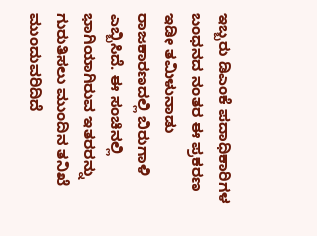ಇಬ್ಬರು ಡಿಎಂಕೆ ಪದಾಧಿಕಾರಿಗಳ ಬಂಧನದ ನಂತರ ಈ ಪ್ರಕರಣ ಇಡೀ ತಮಿಳುನಾಡು ರಾಜಕಾರಣದಲ್ಲಿ ಬಿರುಗಾಳಿ ಎಬ್ಬಿಸಿದೆ. ಈ ಸಂಚಿನಲ್ಲಿ ಭಾಗಿಯಾಗಿರುವ ಇತರರನ್ನು ಗುರುತಿಸಲು ಮುಂದಿನ ತನಿಖೆ ಮುಂದುವರಿದಿದೆ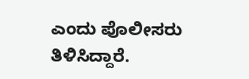ಎಂದು ಪೊಲೀಸರು ತಿಳಿಸಿದ್ದಾರೆ.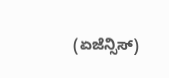(ಏಜೆನ್ಸಿಸ್)